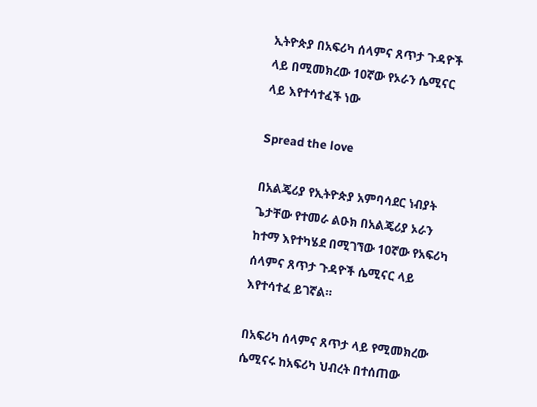ኢትዮጵያ በአፍሪካ ሰላምና ጸጥታ ጉዳዮች ላይ በሚመክረው 10ኛው የኦራን ሴሚናር ላይ እየተሳተፈች ነው

Spread the love

በአልጄሪያ የኢትዮጵያ አምባሳደር ነብያት ጌታቸው የተመራ ልዑክ በአልጄሪያ ኦራን ከተማ እየተካሄደ በሚገኘው 10ኛው የአፍሪካ ሰላምና ጸጥታ ጉዳዮች ሴሚናር ላይ እየተሳተፈ ይገኛል።

በአፍሪካ ሰላምና ጸጥታ ላይ የሚመክረው ሴሚናሩ ከአፍሪካ ህብረት በተሰጠው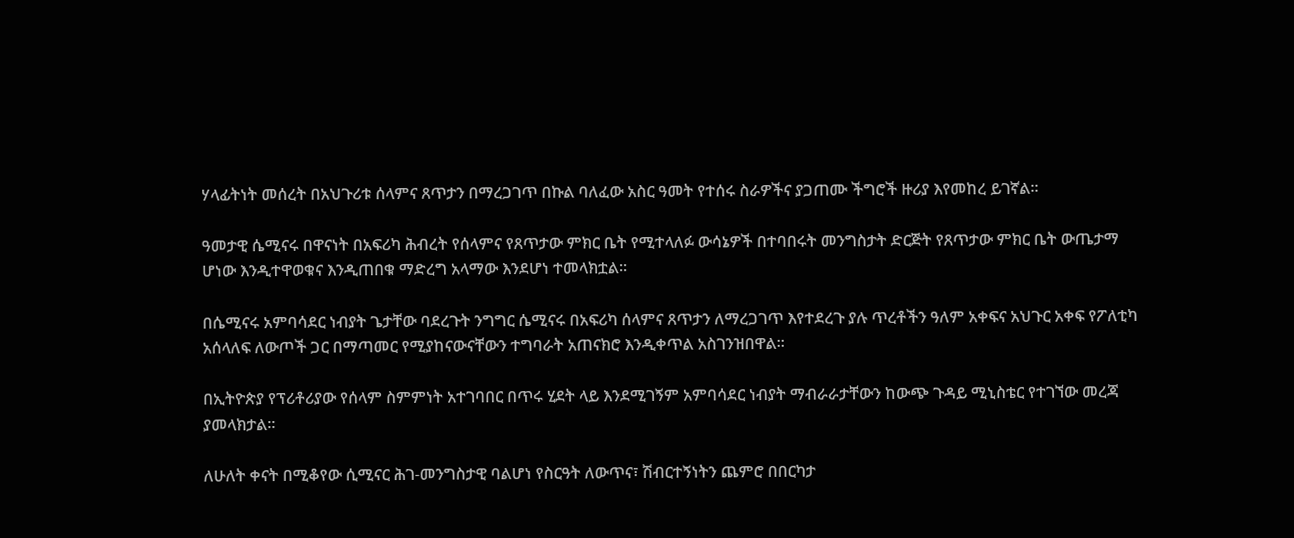ሃላፊትነት መሰረት በአህጉሪቱ ሰላምና ጸጥታን በማረጋገጥ በኩል ባለፈው አስር ዓመት የተሰሩ ስራዎችና ያጋጠሙ ችግሮች ዙሪያ እየመከረ ይገኛል።

ዓመታዊ ሴሚናሩ በዋናነት በአፍሪካ ሕብረት የሰላምና የጸጥታው ምክር ቤት የሚተላለፉ ውሳኔዎች በተባበሩት መንግስታት ድርጅት የጸጥታው ምክር ቤት ውጤታማ ሆነው እንዲተዋወቁና እንዲጠበቁ ማድረግ አላማው እንደሆነ ተመላክቷል።

በሴሚናሩ አምባሳደር ነብያት ጌታቸው ባደረጉት ንግግር ሴሚናሩ በአፍሪካ ሰላምና ጸጥታን ለማረጋገጥ እየተደረጉ ያሉ ጥረቶችን ዓለም አቀፍና አህጉር አቀፍ የፖለቲካ አሰላለፍ ለውጦች ጋር በማጣመር የሚያከናውናቸውን ተግባራት አጠናክሮ እንዲቀጥል አስገንዝበዋል።

በኢትዮጵያ የፕሪቶሪያው የሰላም ስምምነት አተገባበር በጥሩ ሂደት ላይ እንደሚገኝም አምባሳደር ነብያት ማብራራታቸውን ከውጭ ጉዳይ ሚኒስቴር የተገኘው መረጃ ያመላክታል።

ለሁለት ቀናት በሚቆየው ሲሚናር ሕገ-መንግስታዊ ባልሆነ የስርዓት ለውጥና፣ ሽብርተኝነትን ጨምሮ በበርካታ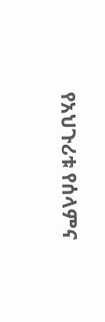የአህጉሪቱ የሰላምና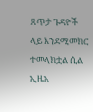ጸጥታ ጉዳዮች ላይ እንደሚመክር ተመላክቷል ሲል ኢዜአ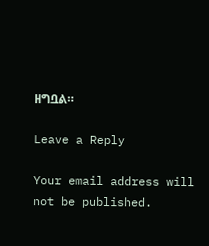ዘግቧል።

Leave a Reply

Your email address will not be published.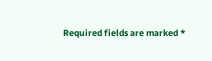Required fields are marked *